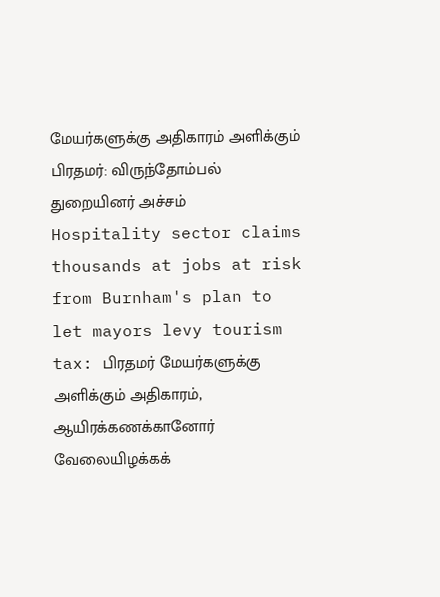மேயர்களுக்கு அதிகாரம் அளிக்கும் பிரதமர்: விருந்தோம்பல் துறையினர் அச்சம்
Hospitality sector claims thousands at jobs at risk from Burnham's plan to let mayors levy tourism tax: பிரதமர் மேயர்களுக்கு அளிக்கும் அதிகாரம், ஆயிரக்கணக்கானோர் வேலையிழக்கக்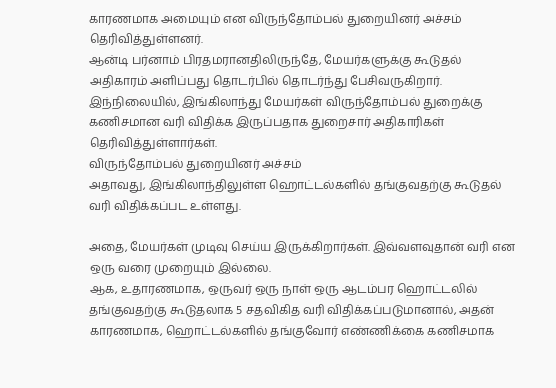காரணமாக அமையும் என விருந்தோம்பல் துறையினர் அச்சம் தெரிவித்துள்ளனர்.
ஆன்டி பர்னாம் பிரதமரானதிலிருந்தே, மேயர்களுக்கு கூடுதல் அதிகாரம் அளிப்பது தொடர்பில் தொடர்ந்து பேசிவருகிறார்.
இந்நிலையில், இங்கிலாந்து மேயர்கள் விருந்தோம்பல் துறைக்கு கணிசமான வரி விதிக்க இருப்பதாக துறைசார் அதிகாரிகள் தெரிவித்துள்ளார்கள்.
விருந்தோம்பல் துறையினர் அச்சம்
அதாவது, இங்கிலாந்திலுள்ள ஹொட்டல்களில் தங்குவதற்கு கூடுதல் வரி விதிக்கப்பட உள்ளது.

அதை, மேயர்கள் முடிவு செய்ய இருக்கிறார்கள். இவ்வளவுதான் வரி என ஒரு வரை முறையும் இல்லை.
ஆக, உதாரணமாக, ஒருவர் ஒரு நாள் ஒரு ஆடம்பர ஹொட்டலில் தங்குவதற்கு கூடுதலாக 5 சதவிகித வரி விதிக்கப்படுமானால், அதன் காரணமாக, ஹொட்டல்களில் தங்குவோர் எண்ணிக்கை கணிசமாக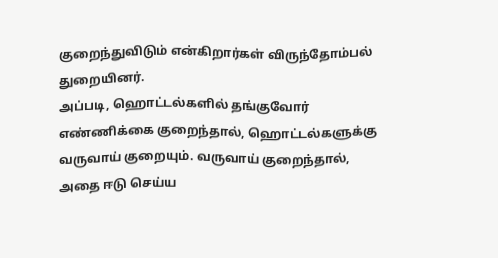குறைந்துவிடும் என்கிறார்கள் விருந்தோம்பல் துறையினர்.
அப்படி, ஹொட்டல்களில் தங்குவோர் எண்ணிக்கை குறைந்தால், ஹொட்டல்களுக்கு வருவாய் குறையும். வருவாய் குறைந்தால், அதை ஈடு செய்ய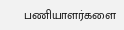பணியாளர்களை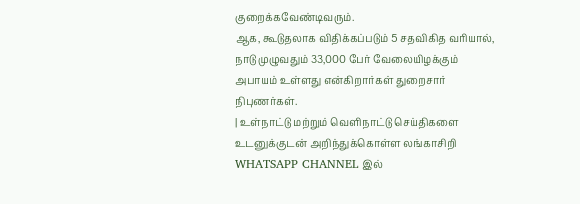குறைக்கவேண்டிவரும்.
ஆக, கூடுதலாக விதிக்கப்படும் 5 சதவிகித வரியால், நாடு முழுவதும் 33,000 பேர் வேலையிழக்கும் அபாயம் உள்ளது என்கிறார்கள் துறைசார் நிபுணர்கள்.
| உள்நாட்டு மற்றும் வெளிநாட்டு செய்திகளை உடனுக்குடன் அறிந்துக்கொள்ள லங்காசிறி WHATSAPP CHANNEL இல்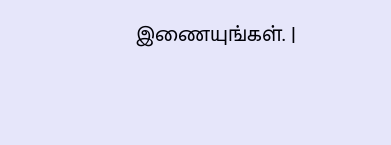இணையுங்கள். |